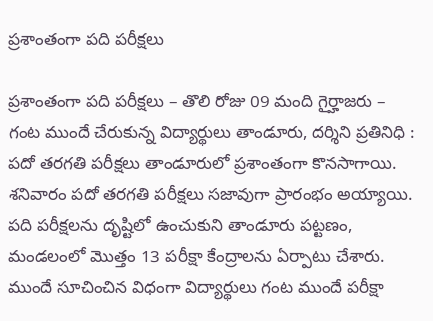ప్రశాంతంగా పది పరీక్షలు

ప్రశాంతంగా పది పరీక్షలు – తొలి రోజు 09 మంది గైర్హాజరు – గంట ముందే చేరుకున్న విద్యార్థులు తాండూరు, ద‌ర్శిని ప్ర‌తినిధి : పదో తరగతి పరీక్షలు తాండూరులో ప్రశాంతంగా కొనసాగాయి. శనివారం పదో తరగతి పరీక్షలు సజావుగా ప్రారంభం అయ్యాయి. పది పరీక్షలను దృష్టిలో ఉంచుకుని తాండూరు పట్టణం, మండలంలో మొత్తం 13 పరీక్షా కేంద్రాలను ఏర్పాటు చేశారు. ముందే సూచించిన విధంగా విద్యార్థులు గంట ముందే పరీక్షా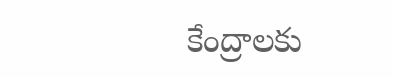కేంద్రాలకు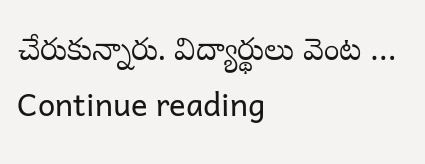చేరుకున్నారు. విద్యార్థులు వెంట … Continue reading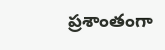ప్రశాంతంగా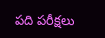పది పరీక్షలు